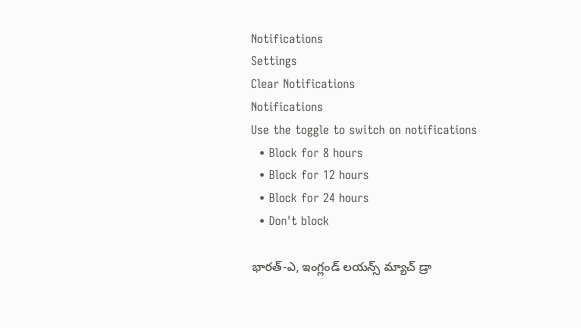Notifications
Settings
Clear Notifications
Notifications
Use the toggle to switch on notifications
  • Block for 8 hours
  • Block for 12 hours
  • Block for 24 hours
  • Don't block

భారత్‌-ఎ, ఇంగ్లండ్ లయన్స్ మ్యాచ్ డ్రా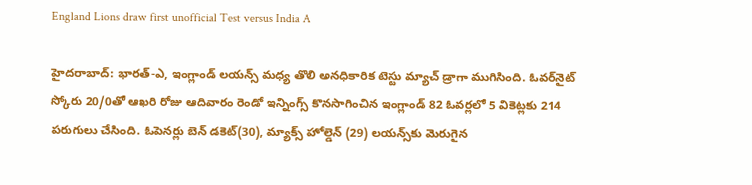England Lions draw first unofficial Test versus India A

హైదరాబాద్: భారత్‌-ఎ, ఇంగ్లాండ్‌ లయన్స్‌ మధ్య తొలి అనధికారిక టెస్టు మ్యాచ్‌ డ్రాగా ముగిసింది. ఓవర్‌నైట్ స్కోరు 20/0తో ఆఖరి రోజు ఆదివారం రెండో ఇన్నింగ్స్ కొనసాగించిన ఇంగ్లాండ్ 82 ఓవర్లలో 5 వికెట్లకు 214 పరుగులు చేసింది. ఓపెనర్లు బెన్ డకెట్(30), మ్యాక్స్ హోల్డెన్ (29) లయన్స్‌కు మెరుగైన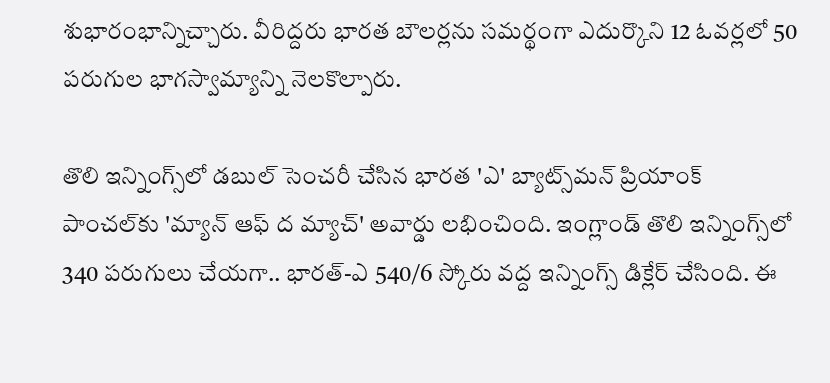శుభారంభాన్నిచ్చారు. వీరిద్దరు భారత బౌలర్లను సమర్థంగా ఎదుర్కొని 12 ఓవర్లలో 50 పరుగుల భాగస్వామ్యాన్ని నెలకొల్పారు.

తొలి ఇన్నింగ్స్‌లో డబుల్‌ సెంచరీ చేసిన భారత 'ఎ' బ్యాట్స్‌మన్‌ ప్రియాంక్‌ పాంచల్‌కు 'మ్యాన్‌ ఆఫ్‌ ద మ్యాచ్‌' అవార్డు లభించింది. ఇంగ్లాండ్‌ తొలి ఇన్నింగ్స్‌లో 340 పరుగులు చేయగా.. భారత్‌-ఎ 540/6 స్కోరు వద్ద ఇన్నింగ్స్‌ డిక్లేర్‌ చేసింది. ఈ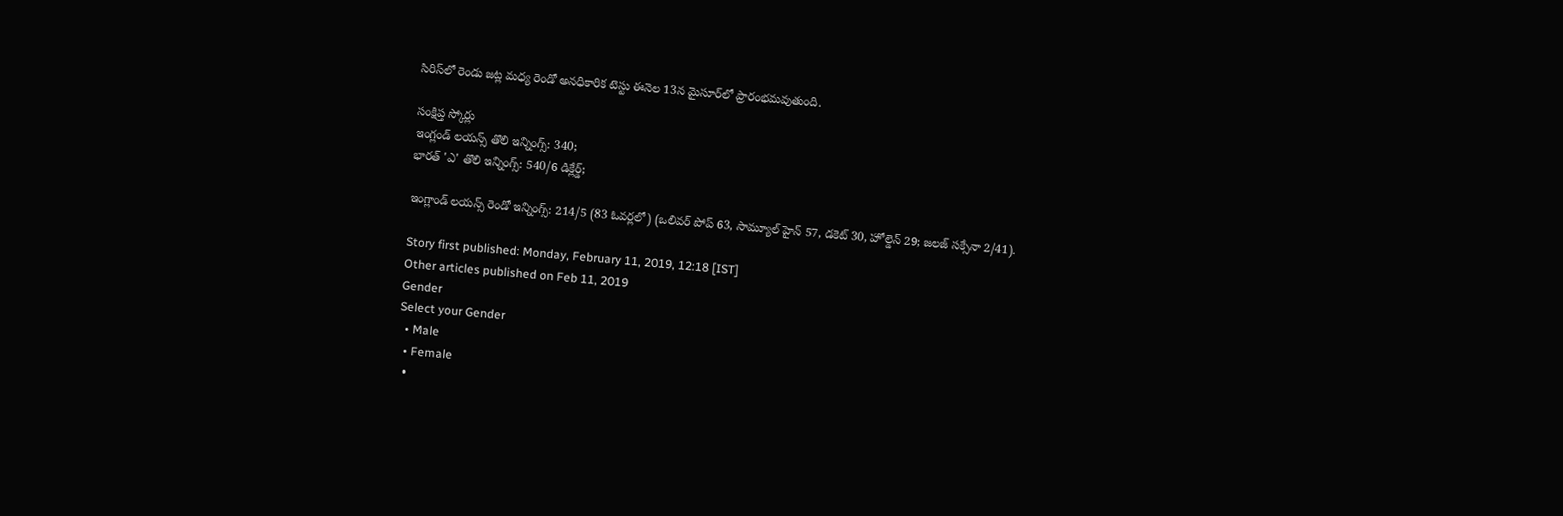సిరిస్‌లో రెండు జట్ల మధ్య రెండో అనధికారిక టెస్టు ఈనెల 13న మైసూర్‌లో ప్రారంభమవుతుంది.

సంక్షిప్త స్కోర్లు
ఇంగ్లండ్‌ లయన్స్‌ తొలి ఇన్నింగ్స్‌: 340;
భారత్‌ 'ఎ' తొలి ఇన్నింగ్స్‌: 540/6 డిక్లేర్డ్‌;

ఇంగ్లాండ్‌ లయన్స్‌ రెండో ఇన్నింగ్స్‌: 214/5 (83 ఓవర్లలో) (ఒలివర్‌ పోప్‌ 63, సామ్యూల్‌ హైన్‌ 57, డకెట్‌ 30, హోల్డెన్‌ 29; జలజ్‌ సక్సేనా 2/41).

Story first published: Monday, February 11, 2019, 12:18 [IST]
Other articles published on Feb 11, 2019
Gender
Select your Gender
  • Male
  • Female
  •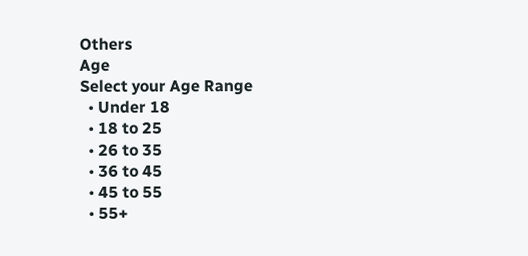Others
Age
Select your Age Range
  • Under 18
  • 18 to 25
  • 26 to 35
  • 36 to 45
  • 45 to 55
  • 55+